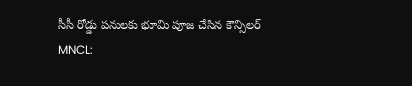సీసీ రోడ్డు పనులకు భూమి పూజ చేసిన కౌన్సిలర్
MNCL: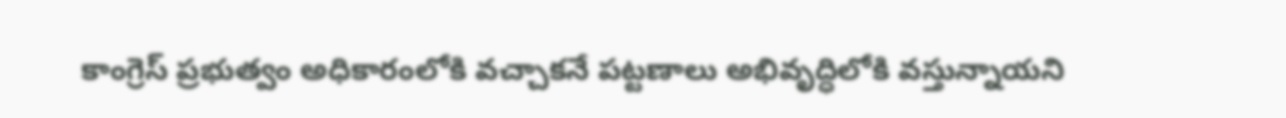కాంగ్రెస్ ప్రభుత్వం అధికారంలోకి వచ్చాకనే పట్టణాలు అభివృద్ధిలోకి వస్తున్నాయని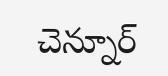చెన్నూర్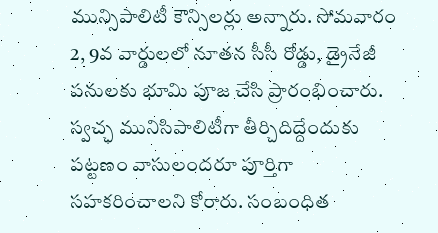మున్సిపాలిటీ కౌన్సిలర్లు అన్నారు. సోమవారం 2, 9వ వార్డులలో నూతన సీసీ రోడ్డు, డ్రైనేజీ పనులకు భూమి పూజ చేసి ప్రారంభించారు. స్వచ్ఛ మునిసిపాలిటీగా తీర్చిదిద్దేందుకు పట్టణం వాసులందరూ పూర్తిగా సహకరించాలని కోరారు. సంబంధిత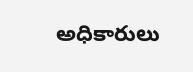అధికారులు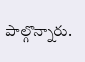పాల్గొన్నారు.